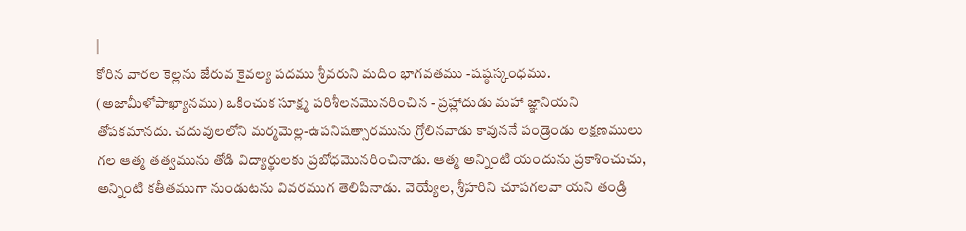|
కోరిన వారల కెల్లను జేరువ కైవల్య పదము శ్రీవరుని మదిం భాగవతము -షష్ఠస్కంధము. (అజామీళోపాఖ్యానము) ఒకించుక సూక్ష్మ పరిశీలనమొనరించిన - ప్రహ్లాదుడు మహా జ్ఞానియని తోపకమానదు. చదువులలోని మర్మమెల్ల-ఉపనిషత్సారమును గ్రోలినవాడు కావుననే పండ్రెండు లక్షణములు గల ఆత్మ తత్వమును తోడి విద్యార్థులకు ప్రబోధమొనరించినాడు. ఆత్మ అన్నింటి యందును ప్రకాశించుచు, అన్నింటి కతీతముగా నుండుటను వివరముగ తెలిపినాడు. వెయ్యేల, శ్రీహరిని చూపగలవా యని తండ్రి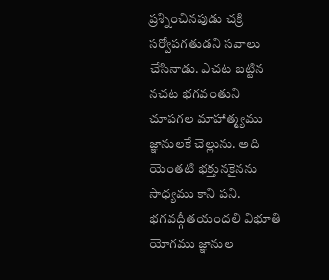ప్రశ్నించినపుడు చక్రి సర్వోపగతుడని సవాలు చేసినాడు. ఎచట బట్టిన నచట భగవంతుని చూపగల మాహాత్మ్యము జ్ఞానులకే చెల్లును. అది యెంతటి భక్తునకైనను సాధ్యము కాని పని. భగవద్గీతయందలి విభూతి యోగము జ్ఞానుల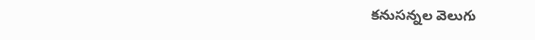కనుసన్నల వెలుగు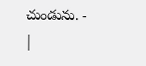చుండును. -
|